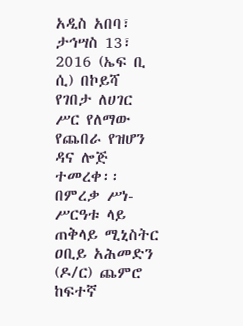አዲስ አበባ፣ ታኅሣስ 13፣ 2016 (ኤፍ ቢ ሲ) በኮይሻ የገበታ ለሀገር ሥር የለማው የጨበራ የዝሆን ዳና ሎጅ ተመረቀ፡፡
በምረቃ ሥነ-ሥርዓቱ ላይ ጠቅላይ ሚኒስትር ዐቢይ አሕመድን (ዶ/ር) ጨምሮ ከፍተኛ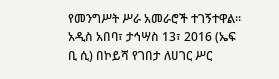የመንግሥት ሥራ አመራሮች ተገኝተዋል፡፡
አዲስ አበባ፣ ታኅሣስ 13፣ 2016 (ኤፍ ቢ ሲ) በኮይሻ የገበታ ለሀገር ሥር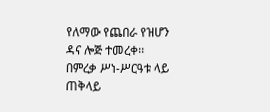የለማው የጨበራ የዝሆን ዳና ሎጅ ተመረቀ፡፡
በምረቃ ሥነ-ሥርዓቱ ላይ ጠቅላይ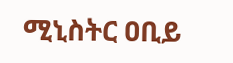ሚኒስትር ዐቢይ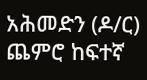አሕመድን (ዶ/ር) ጨምሮ ከፍተኛ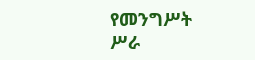የመንግሥት ሥራ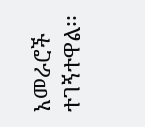አመራሮች ተገኝተዋል፡፡